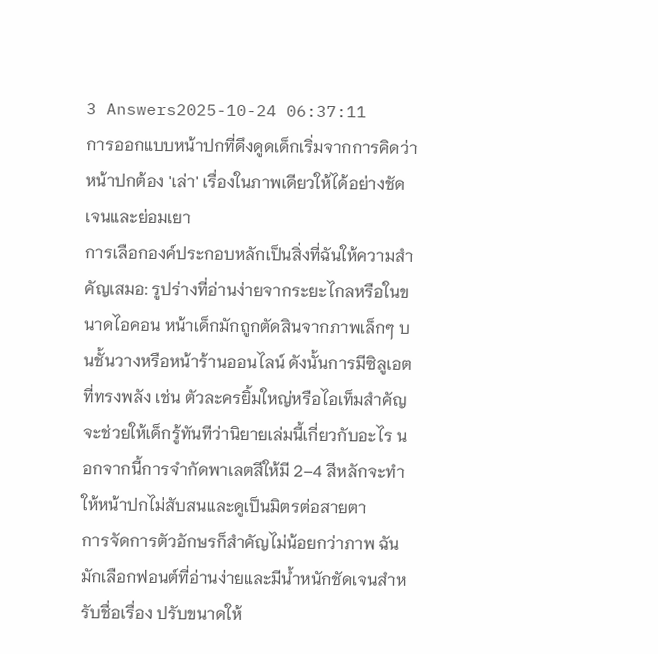3 Answers2025-10-24 06:37:11
การออกแบบหน้าปกที่ดึงดูดเด็กเริ่มจากการคิดว่าหน้าปกต้อง 'เล่า' เรื่องในภาพเดียวให้ได้อย่างชัดเจนและย่อมเยา
การเลือกองค์ประกอบหลักเป็นสิ่งที่ฉันให้ความสำคัญเสมอ: รูปร่างที่อ่านง่ายจากระยะไกลหรือในขนาดไอคอน หน้าเด็กมักถูกตัดสินจากภาพเล็กๆ บนชั้นวางหรือหน้าร้านออนไลน์ ดังนั้นการมีซิลูเอตที่ทรงพลัง เช่น ตัวละครยิ้มใหญ่หรือไอเท็มสำคัญ จะช่วยให้เด็กรู้ทันทีว่านิยายเล่มนี้เกี่ยวกับอะไร นอกจากนี้การจำกัดพาเลตสีให้มี 2–4 สีหลักจะทำให้หน้าปกไม่สับสนและดูเป็นมิตรต่อสายตา
การจัดการตัวอักษรก็สำคัญไม่น้อยกว่าภาพ ฉันมักเลือกฟอนต์ที่อ่านง่ายและมีน้ำหนักชัดเจนสำหรับชื่อเรื่อง ปรับขนาดให้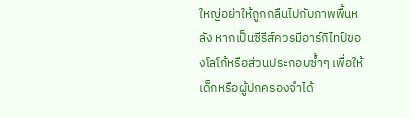ใหญ่อย่าให้ถูกกลืนไปกับภาพพื้นหลัง หากเป็นซีรีส์ควรมีอาร์กิไทป์ของโลโก้หรือส่วนประกอบซ้ำๆ เพื่อให้เด็กหรือผู้ปกครองจำได้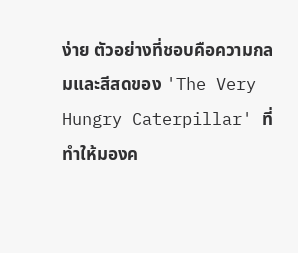ง่าย ตัวอย่างที่ชอบคือความกลมและสีสดของ 'The Very Hungry Caterpillar' ที่ทำให้มองค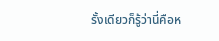รั้งเดียวก็รู้ว่านี่คือห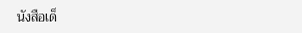นังสือเด็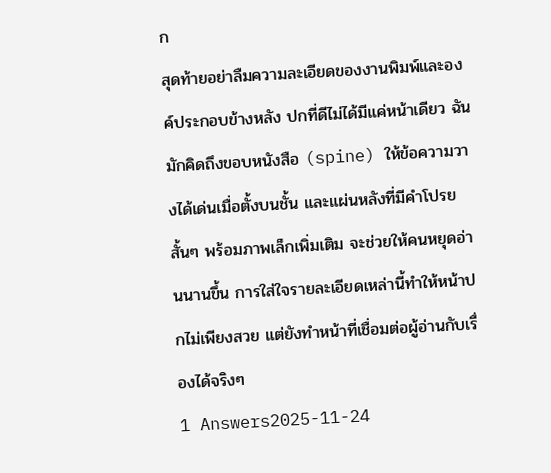ก
สุดท้ายอย่าลืมความละเอียดของงานพิมพ์และองค์ประกอบข้างหลัง ปกที่ดีไม่ได้มีแค่หน้าเดียว ฉันมักคิดถึงขอบหนังสือ (spine) ให้ข้อความวางได้เด่นเมื่อตั้งบนชั้น และแผ่นหลังที่มีคำโปรยสั้นๆ พร้อมภาพเล็กเพิ่มเติม จะช่วยให้คนหยุดอ่านนานขึ้น การใส่ใจรายละเอียดเหล่านี้ทำให้หน้าปกไม่เพียงสวย แต่ยังทำหน้าที่เชื่อมต่อผู้อ่านกับเรื่องได้จริงๆ
1 Answers2025-11-24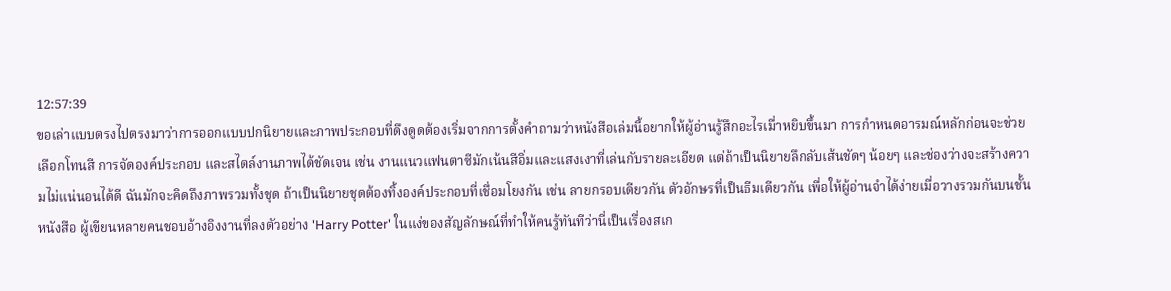12:57:39
ขอเล่าแบบตรงไปตรงมาว่าการออกแบบปกนิยายและภาพประกอบที่ดึงดูดต้องเริ่มจากการตั้งคำถามว่าหนังสือเล่มนี้อยากให้ผู้อ่านรู้สึกอะไรเมื่าหยิบขึ้นมา การกำหนดอารมณ์หลักก่อนจะช่วยเลือกโทนสี การจัดองค์ประกอบ และสไตล์งานภาพได้ชัดเจน เช่น งานแนวแฟนตาซีมักเน้นสีอิ่มและแสงเงาที่เล่นกับรายละเอียด แต่ถ้าเป็นนิยายลึกลับเส้นชัดๆ น้อยๆ และช่องว่างจะสร้างความไม่แน่นอนได้ดี ฉันมักจะคิดถึงภาพรวมทั้งชุด ถ้าเป็นนิยายชุดต้องทิ้งองค์ประกอบที่เชื่อมโยงกัน เช่น ลายกรอบเดียวกัน ตัวอักษรที่เป็นธีมเดียวกัน เพื่อให้ผู้อ่านจำได้ง่ายเมื่อวางรวมกันบนชั้นหนังสือ ผู้เขียนหลายคนชอบอ้างอิงงานที่ลงตัวอย่าง 'Harry Potter' ในแง่ของสัญลักษณ์ที่ทำให้คนรู้ทันทีว่านี่เป็นเรื่องสเก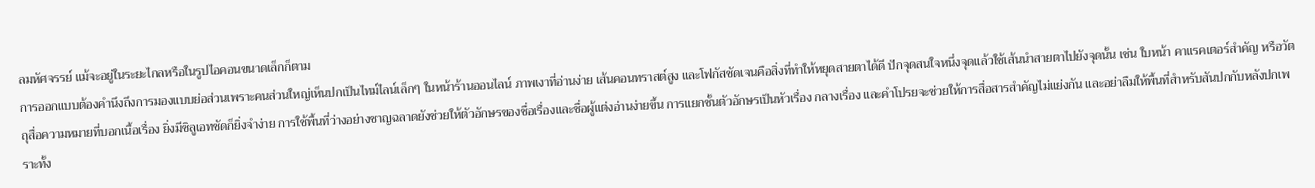ลมหัศจรรย์ แม้จะอยู่ในระยะไกลหรือในรูปไอคอนขนาดเล็กก็ตาม
การออกแบบต้องคำนึงถึงการมองแบบย่อส่วนเพราะคนส่วนใหญ่เห็นปกเป็นไทม์ไลน์เล็กๆ ในหน้าร้านออนไลน์ ภาพเงาที่อ่านง่าย เส้นคอนทราสต์สูง และโฟกัสชัดเจนคือสิ่งที่ทำให้หยุดสายตาได้ดี ปักจุดสนใจหนึ่งจุดแล้วใช้เส้นนำสายตาไปยังจุดนั้น เช่น ใบหน้า คาแรคเตอร์สำคัญ หรือวัตถุสื่อความหมายที่บอกเนื้อเรื่อง ยิ่งมีซิลูเอทชัดก็ยิ่งจำง่าย การใช้พื้นที่ว่างอย่างชาญฉลาดยังช่วยให้ตัวอักษรของชื่อเรื่องและชื่อผู้แต่งอ่านง่ายขึ้น การแยกชั้นตัวอักษรเป็นหัวเรื่อง กลางเรื่อง และคำโปรยจะช่วยให้การสื่อสารสำคัญไม่แย่งกัน และอย่าลืมให้พื้นที่สำหรับสันปกกับหลังปกเพราะทั้ง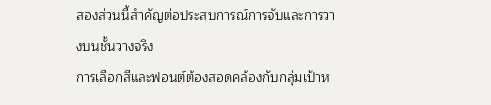สองส่วนนี้สำคัญต่อประสบการณ์การจับและการวางบนชั้นวางจริง
การเลือกสีและฟอนต์ต้องสอดคล้องกับกลุ่มเป้าห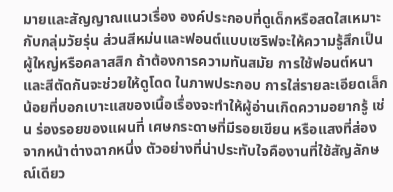มายและสัญญาณแนวเรื่อง องค์ประกอบที่ดูเด็กหรือสดใสเหมาะกับกลุ่มวัยรุ่น ส่วนสีหม่นและฟอนต์แบบเซริฟจะให้ความรู้สึกเป็นผู้ใหญ่หรือคลาสสิก ถ้าต้องการความทันสมัย การใช้ฟอนต์หนาและสีตัดกันจะช่วยให้ดูโดด ในภาพประกอบ การใส่รายละเอียดเล็กน้อยที่บอกเบาะแสของเนื้อเรื่องจะทำให้ผู้อ่านเกิดความอยากรู้ เช่น ร่องรอยของแผนที่ เศษกระดาษที่มีรอยเขียน หรือแสงที่ส่องจากหน้าต่างฉากหนึ่ง ตัวอย่างที่น่าประทับใจคืองานที่ใช้สัญลักษณ์เดียว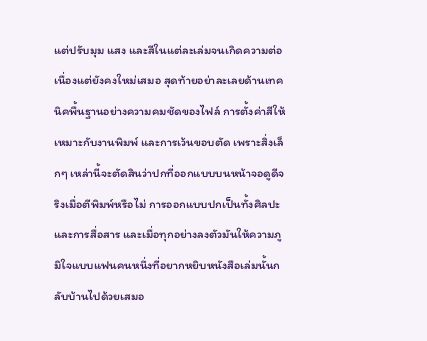แต่ปรับมุม แสง และสีในแต่ละเล่มจนเกิดความต่อเนื่องแต่ยังคงใหม่เสมอ สุดท้ายอย่าละเลยด้านเทคนิคพื้นฐานอย่างความคมชัดของไฟล์ การตั้งค่าสีให้เหมาะกับงานพิมพ์ และการเว้นขอบตัด เพราะสิ่งเล็กๆ เหล่านี้จะตัดสินว่าปกที่ออกแบบบนหน้าจอดูดีจริงเมื่อตีพิมพ์หรือไม่ การออกแบบปกเป็นทั้งศิลปะและการสื่อสาร และเมื่อทุกอย่างลงตัวมันให้ความภูมิใจแบบแฟนคนหนึ่งที่อยากหยิบหนังสือเล่มนั้นกลับบ้านไปด้วยเสมอ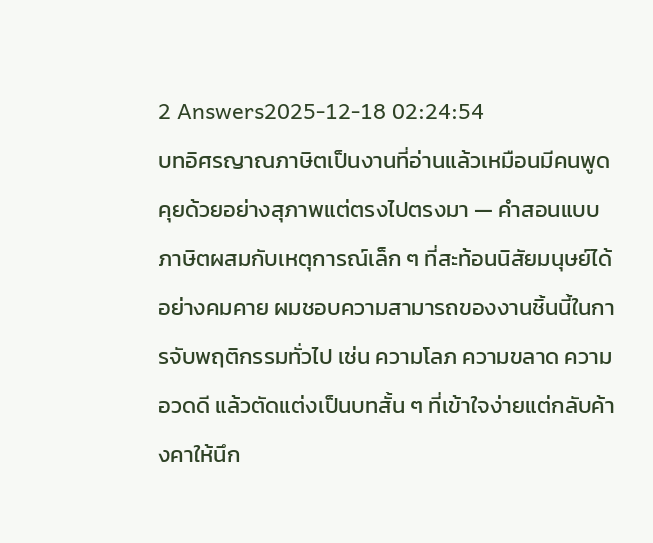2 Answers2025-12-18 02:24:54
บทอิศรญาณภาษิตเป็นงานที่อ่านแล้วเหมือนมีคนพูดคุยด้วยอย่างสุภาพแต่ตรงไปตรงมา — คำสอนแบบภาษิตผสมกับเหตุการณ์เล็ก ๆ ที่สะท้อนนิสัยมนุษย์ได้อย่างคมคาย ผมชอบความสามารถของงานชิ้นนี้ในการจับพฤติกรรมทั่วไป เช่น ความโลภ ความขลาด ความอวดดี แล้วตัดแต่งเป็นบทสั้น ๆ ที่เข้าใจง่ายแต่กลับค้างคาให้นึก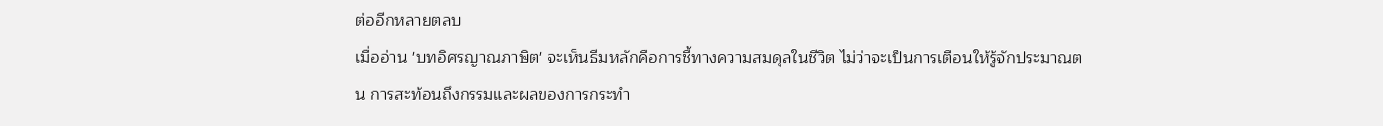ต่ออีกหลายตลบ
เมื่ออ่าน 'บทอิศรญาณภาษิต' จะเห็นธีมหลักคือการชี้ทางความสมดุลในชีวิต ไม่ว่าจะเป็นการเตือนให้รู้จักประมาณตน การสะท้อนถึงกรรมและผลของการกระทำ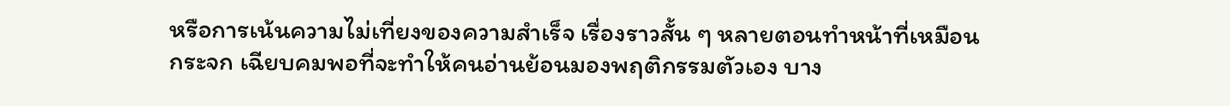หรือการเน้นความไม่เที่ยงของความสำเร็จ เรื่องราวสั้น ๆ หลายตอนทำหน้าที่เหมือนกระจก เฉียบคมพอที่จะทำให้คนอ่านย้อนมองพฤติกรรมตัวเอง บาง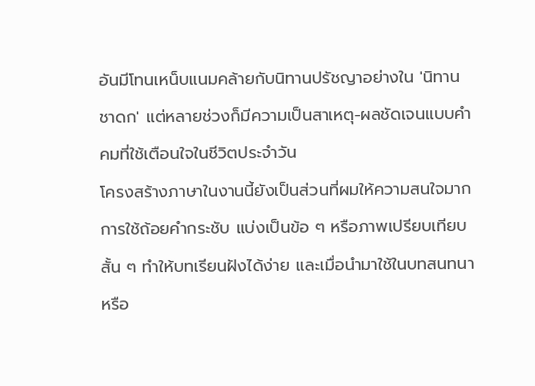อันมีโทนเหน็บแนมคล้ายกับนิทานปรัชญาอย่างใน 'นิทานชาดก' แต่หลายช่วงก็มีความเป็นสาเหตุ-ผลชัดเจนแบบคำคมที่ใช้เตือนใจในชีวิตประจำวัน
โครงสร้างภาษาในงานนี้ยังเป็นส่วนที่ผมให้ความสนใจมาก การใช้ถ้อยคำกระชับ แบ่งเป็นข้อ ๆ หรือภาพเปรียบเทียบสั้น ๆ ทำให้บทเรียนฝังได้ง่าย และเมื่อนำมาใช้ในบทสนทนาหรือ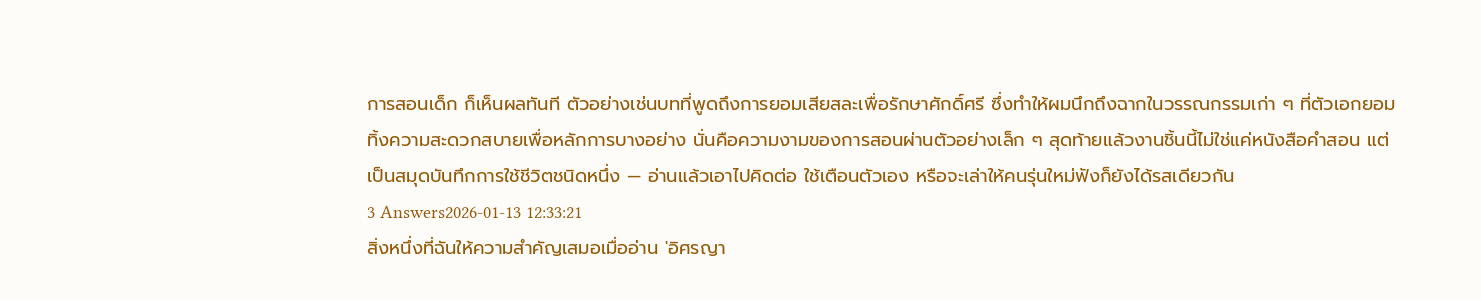การสอนเด็ก ก็เห็นผลทันที ตัวอย่างเช่นบทที่พูดถึงการยอมเสียสละเพื่อรักษาศักดิ์ศรี ซึ่งทำให้ผมนึกถึงฉากในวรรณกรรมเก่า ๆ ที่ตัวเอกยอมทิ้งความสะดวกสบายเพื่อหลักการบางอย่าง นั่นคือความงามของการสอนผ่านตัวอย่างเล็ก ๆ สุดท้ายแล้วงานชิ้นนี้ไม่ใช่แค่หนังสือคำสอน แต่เป็นสมุดบันทึกการใช้ชีวิตชนิดหนึ่ง — อ่านแล้วเอาไปคิดต่อ ใช้เตือนตัวเอง หรือจะเล่าให้คนรุ่นใหม่ฟังก็ยังได้รสเดียวกัน
3 Answers2026-01-13 12:33:21
สิ่งหนึ่งที่ฉันให้ความสำคัญเสมอเมื่ออ่าน 'อิศรญา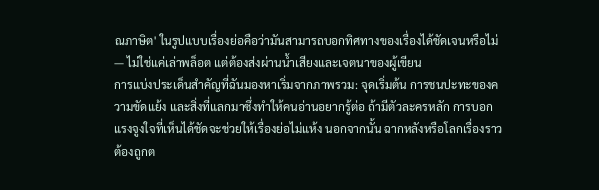ณภาษิต' ในรูปแบบเรื่องย่อคือว่ามันสามารถบอกทิศทางของเรื่องได้ชัดเจนหรือไม่ — ไม่ใช่แค่เล่าพล็อต แต่ต้องส่งผ่านน้ำเสียงและเจตนาของผู้เขียน
การแบ่งประเด็นสำคัญที่ฉันมองหาเริ่มจากภาพรวม: จุดเริ่มต้น การชนปะทะของความขัดแย้ง และสิ่งที่แลกมาซึ่งทำให้คนอ่านอยากรู้ต่อ ถ้ามีตัวละครหลัก การบอกแรงจูงใจที่เห็นได้ชัดจะช่วยให้เรื่องย่อไม่แห้ง นอกจากนั้น ฉากหลังหรือโลกเรื่องราวต้องถูกต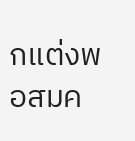กแต่งพอสมค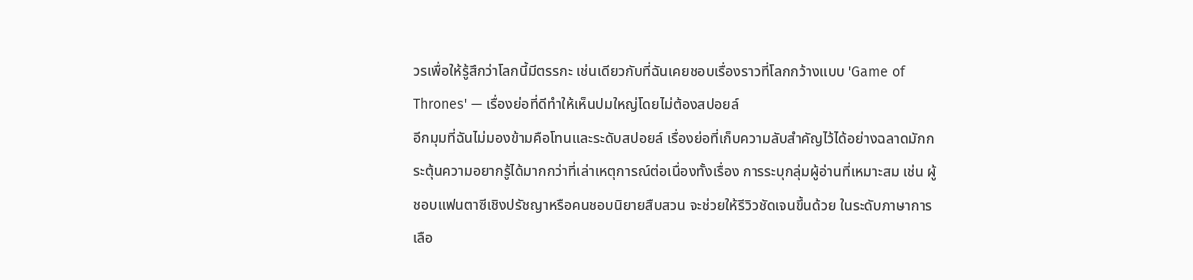วรเพื่อให้รู้สึกว่าโลกนี้มีตรรกะ เช่นเดียวกับที่ฉันเคยชอบเรื่องราวที่โลกกว้างแบบ 'Game of Thrones' — เรื่องย่อที่ดีทำให้เห็นปมใหญ่โดยไม่ต้องสปอยล์
อีกมุมที่ฉันไม่มองข้ามคือโทนและระดับสปอยล์ เรื่องย่อที่เก็บความลับสำคัญไว้ได้อย่างฉลาดมักกระตุ้นความอยากรู้ได้มากกว่าที่เล่าเหตุการณ์ต่อเนื่องทั้งเรื่อง การระบุกลุ่มผู้อ่านที่เหมาะสม เช่น ผู้ชอบแฟนตาซีเชิงปรัชญาหรือคนชอบนิยายสืบสวน จะช่วยให้รีวิวชัดเจนขึ้นด้วย ในระดับภาษาการเลือ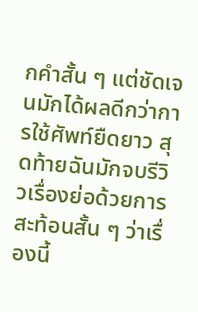กคำสั้น ๆ แต่ชัดเจนมักได้ผลดีกว่าการใช้ศัพท์ยืดยาว สุดท้ายฉันมักจบรีวิวเรื่องย่อด้วยการสะท้อนสั้น ๆ ว่าเรื่องนี้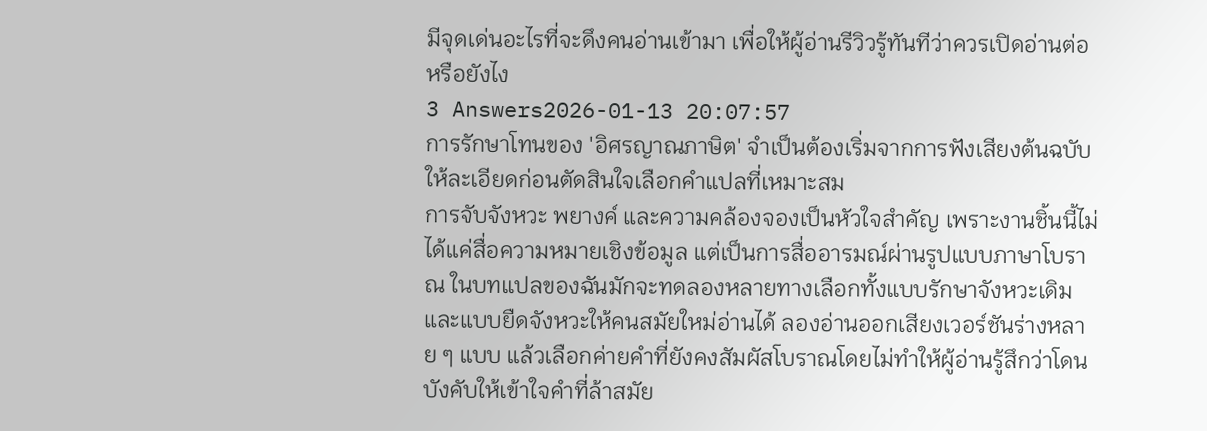มีจุดเด่นอะไรที่จะดึงคนอ่านเข้ามา เพื่อให้ผู้อ่านรีวิวรู้ทันทีว่าควรเปิดอ่านต่อหรือยังไง
3 Answers2026-01-13 20:07:57
การรักษาโทนของ 'อิศรญาณภาษิต' จำเป็นต้องเริ่มจากการฟังเสียงต้นฉบับให้ละเอียดก่อนตัดสินใจเลือกคำแปลที่เหมาะสม
การจับจังหวะ พยางค์ และความคล้องจองเป็นหัวใจสำคัญ เพราะงานชิ้นนี้ไม่ได้แค่สื่อความหมายเชิงข้อมูล แต่เป็นการสื่ออารมณ์ผ่านรูปแบบภาษาโบราณ ในบทแปลของฉันมักจะทดลองหลายทางเลือกทั้งแบบรักษาจังหวะเดิมและแบบยืดจังหวะให้คนสมัยใหม่อ่านได้ ลองอ่านออกเสียงเวอร์ชันร่างหลาย ๆ แบบ แล้วเลือกค่ายคำที่ยังคงสัมผัสโบราณโดยไม่ทำให้ผู้อ่านรู้สึกว่าโดนบังคับให้เข้าใจคำที่ล้าสมัย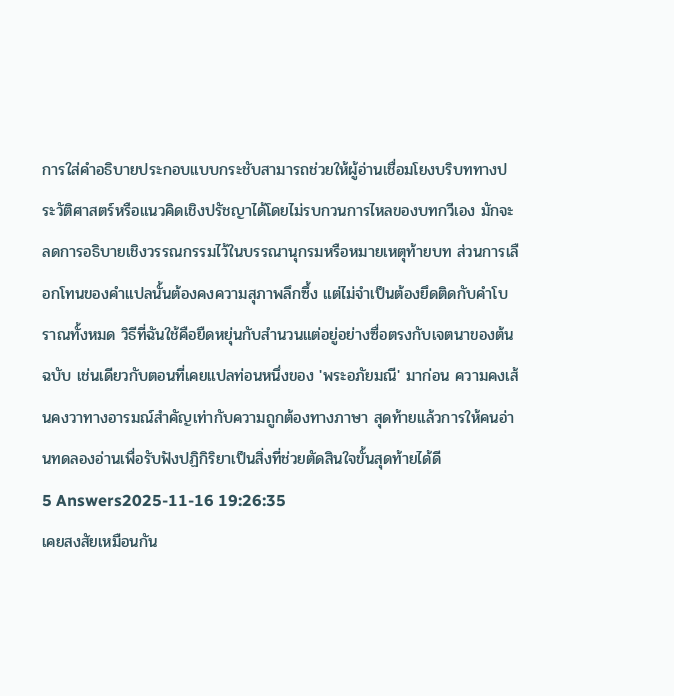การใส่คำอธิบายประกอบแบบกระชับสามารถช่วยให้ผู้อ่านเชื่อมโยงบริบททางประวัติศาสตร์หรือแนวคิดเชิงปรัชญาได้โดยไม่รบกวนการไหลของบทกวีเอง มักจะลดการอธิบายเชิงวรรณกรรมไว้ในบรรณานุกรมหรือหมายเหตุท้ายบท ส่วนการเลือกโทนของคำแปลนั้นต้องคงความสุภาพลึกซึ้ง แต่ไม่จำเป็นต้องยึดติดกับคำโบราณทั้งหมด วิธีที่ฉันใช้คือยืดหยุ่นกับสำนวนแต่อยู่อย่างซื่อตรงกับเจตนาของต้นฉบับ เช่นเดียวกับตอนที่เคยแปลท่อนหนึ่งของ 'พระอภัยมณี' มาก่อน ความคงเส้นคงวาทางอารมณ์สำคัญเท่ากับความถูกต้องทางภาษา สุดท้ายแล้วการให้คนอ่านทดลองอ่านเพื่อรับฟังปฏิกิริยาเป็นสิ่งที่ช่วยตัดสินใจขั้นสุดท้ายได้ดี
5 Answers2025-11-16 19:26:35
เคยสงสัยเหมือนกัน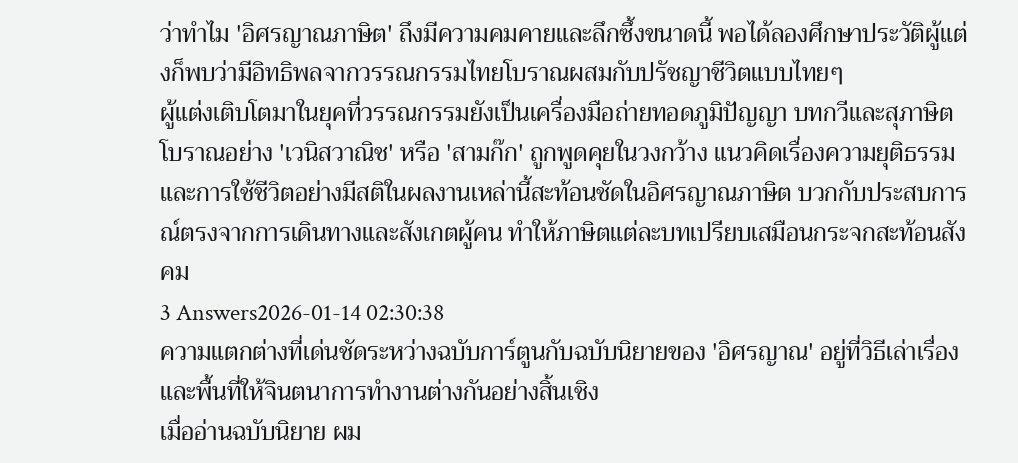ว่าทำไม 'อิศรญาณภาษิต' ถึงมีความคมคายและลึกซึ้งขนาดนี้ พอได้ลองศึกษาประวัติผู้แต่งก็พบว่ามีอิทธิพลจากวรรณกรรมไทยโบราณผสมกับปรัชญาชีวิตแบบไทยๆ
ผู้แต่งเติบโตมาในยุคที่วรรณกรรมยังเป็นเครื่องมือถ่ายทอดภูมิปัญญา บทกวีและสุภาษิตโบราณอย่าง 'เวนิสวาณิช' หรือ 'สามก๊ก' ถูกพูดคุยในวงกว้าง แนวคิดเรื่องความยุติธรรมและการใช้ชีวิตอย่างมีสติในผลงานเหล่านี้สะท้อนชัดในอิศรญาณภาษิต บวกกับประสบการณ์ตรงจากการเดินทางและสังเกตผู้คน ทำให้ภาษิตแต่ละบทเปรียบเสมือนกระจกสะท้อนสังคม
3 Answers2026-01-14 02:30:38
ความแตกต่างที่เด่นชัดระหว่างฉบับการ์ตูนกับฉบับนิยายของ 'อิศรญาณ' อยู่ที่วิธีเล่าเรื่องและพื้นที่ให้จินตนาการทำงานต่างกันอย่างสิ้นเชิง
เมื่ออ่านฉบับนิยาย ผม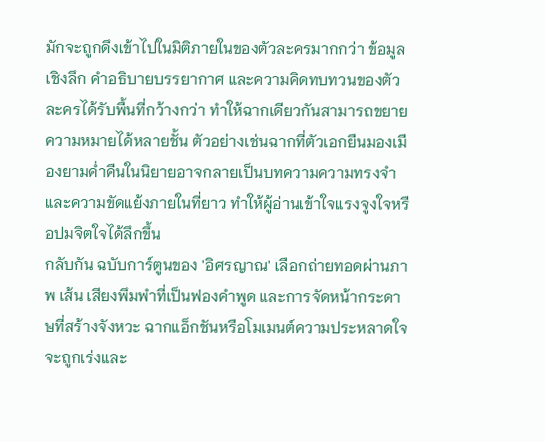มักจะถูกดึงเข้าไปในมิติภายในของตัวละครมากกว่า ข้อมูลเชิงลึก คำอธิบายบรรยากาศ และความคิดทบทวนของตัวละครได้รับพื้นที่กว้างกว่า ทำให้ฉากเดียวกันสามารถขยายความหมายได้หลายชั้น ตัวอย่างเช่นฉากที่ตัวเอกยืนมองเมืองยามค่ำคืนในนิยายอาจกลายเป็นบทความความทรงจำและความขัดแย้งภายในที่ยาว ทำให้ผู้อ่านเข้าใจแรงจูงใจหรือปมจิตใจได้ลึกขึ้น
กลับกัน ฉบับการ์ตูนของ 'อิศรญาณ' เลือกถ่ายทอดผ่านภาพ เส้น เสียงพึมพำที่เป็นฟองคำพูด และการจัดหน้ากระดาษที่สร้างจังหวะ ฉากแอ็กชันหรือโมเมนต์ความประหลาดใจจะถูกเร่งและ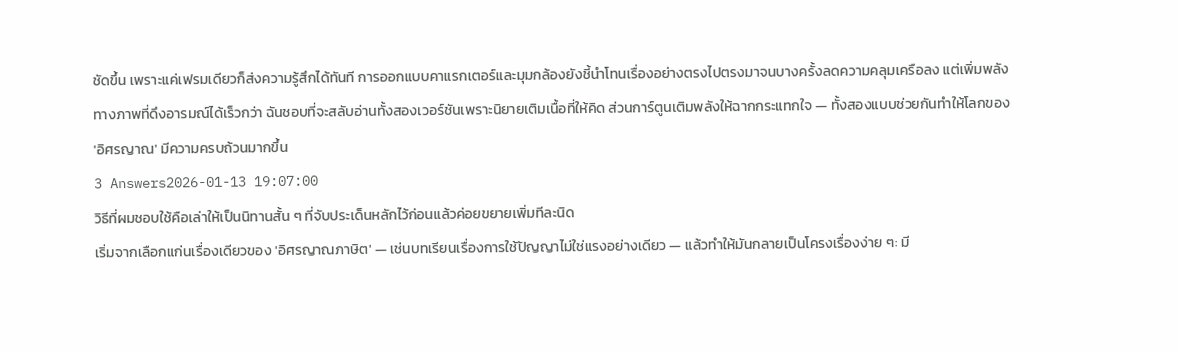ชัดขึ้น เพราะแค่เฟรมเดียวก็ส่งความรู้สึกได้ทันที การออกแบบคาแรกเตอร์และมุมกล้องยังชี้นำโทนเรื่องอย่างตรงไปตรงมาจนบางครั้งลดความคลุมเครือลง แต่เพิ่มพลังทางภาพที่ดึงอารมณ์ได้เร็วกว่า ฉันชอบที่จะสลับอ่านทั้งสองเวอร์ชันเพราะนิยายเติมเนื้อที่ให้คิด ส่วนการ์ตูนเติมพลังให้ฉากกระแทกใจ — ทั้งสองแบบช่วยกันทำให้โลกของ 'อิศรญาณ' มีความครบถ้วนมากขึ้น
3 Answers2026-01-13 19:07:00
วิธีที่ผมชอบใช้คือเล่าให้เป็นนิทานสั้น ๆ ที่จับประเด็นหลักไว้ก่อนแล้วค่อยขยายเพิ่มทีละนิด
เริ่มจากเลือกแก่นเรื่องเดียวของ 'อิศรญาณภาษิต' — เช่นบทเรียนเรื่องการใช้ปัญญาไม่ใช่แรงอย่างเดียว — แล้วทำให้มันกลายเป็นโครงเรื่องง่าย ๆ: มี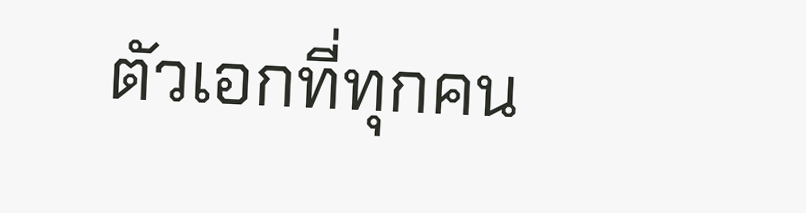ตัวเอกที่ทุกคน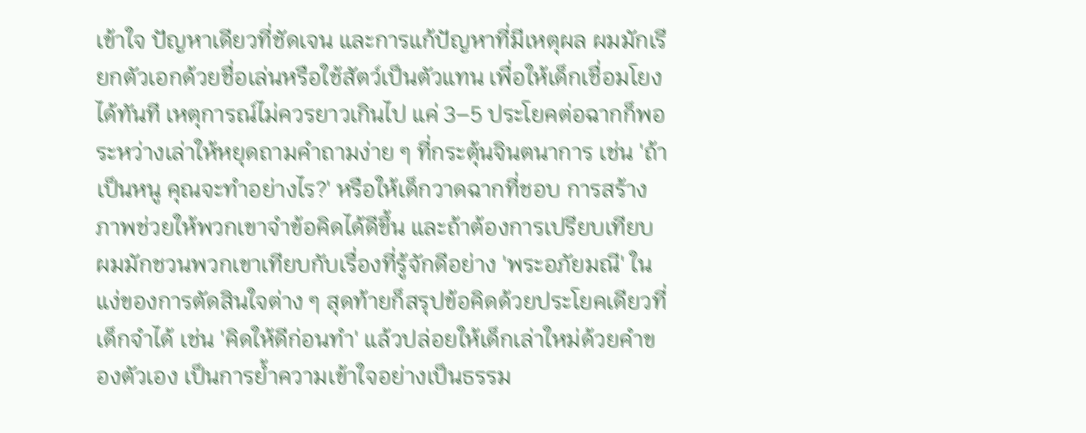เข้าใจ ปัญหาเดียวที่ชัดเจน และการแก้ปัญหาที่มีเหตุผล ผมมักเรียกตัวเอกด้วยชื่อเล่นหรือใช้สัตว์เป็นตัวแทน เพื่อให้เด็กเชื่อมโยงได้ทันที เหตุการณ์ไม่ควรยาวเกินไป แค่ 3–5 ประโยคต่อฉากก็พอ
ระหว่างเล่าให้หยุดถามคำถามง่าย ๆ ที่กระตุ้นจินตนาการ เช่น 'ถ้าเป็นหนู คุณจะทำอย่างไร?' หรือให้เด็กวาดฉากที่ชอบ การสร้างภาพช่วยให้พวกเขาจำข้อคิดได้ดีขึ้น และถ้าต้องการเปรียบเทียบ ผมมักชวนพวกเขาเทียบกับเรื่องที่รู้จักดีอย่าง 'พระอภัยมณี' ในแง่ของการตัดสินใจต่าง ๆ สุดท้ายก็สรุปข้อคิดด้วยประโยคเดียวที่เด็กจำได้ เช่น 'คิดให้ดีก่อนทำ' แล้วปล่อยให้เด็กเล่าใหม่ด้วยคำของตัวเอง เป็นการย้ำความเข้าใจอย่างเป็นธรรม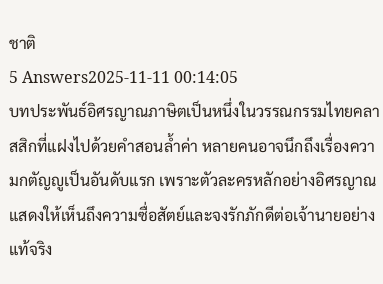ชาติ
5 Answers2025-11-11 00:14:05
บทประพันธ์อิศรญาณภาษิตเป็นหนึ่งในวรรณกรรมไทยคลาสสิกที่แฝงไปด้วยคำสอนล้ำค่า หลายคนอาจนึกถึงเรื่องความกตัญญูเป็นอันดับแรก เพราะตัวละครหลักอย่างอิศรญาณแสดงให้เห็นถึงความซื่อสัตย์และจงรักภักดีต่อเจ้านายอย่างแท้จริง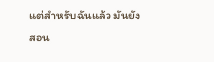แต่สำหรับฉันแล้ว มันยังสอน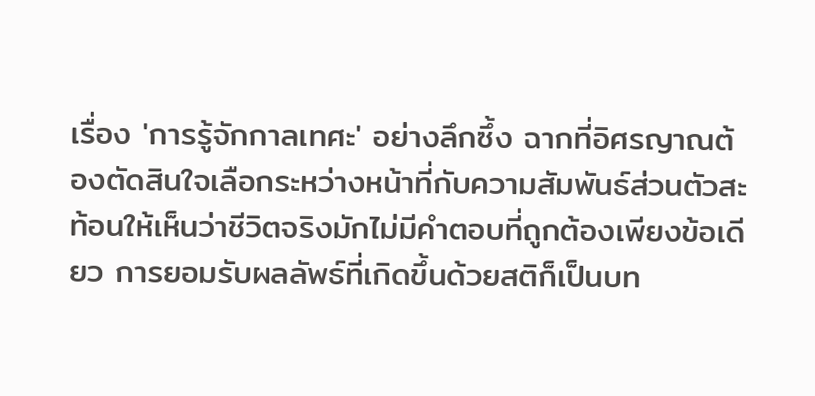เรื่อง 'การรู้จักกาลเทศะ' อย่างลึกซึ้ง ฉากที่อิศรญาณต้องตัดสินใจเลือกระหว่างหน้าที่กับความสัมพันธ์ส่วนตัวสะท้อนให้เห็นว่าชีวิตจริงมักไม่มีคำตอบที่ถูกต้องเพียงข้อเดียว การยอมรับผลลัพธ์ที่เกิดขึ้นด้วยสติก็เป็นบท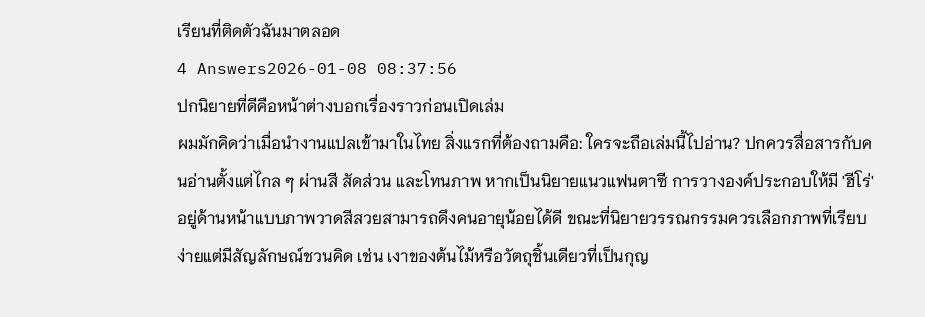เรียนที่ติดตัวฉันมาตลอด
4 Answers2026-01-08 08:37:56
ปกนิยายที่ดีคือหน้าต่างบอกเรื่องราวก่อนเปิดเล่ม
ผมมักคิดว่าเมื่อนำงานแปลเข้ามาในไทย สิ่งแรกที่ต้องถามคือ: ใครจะถือเล่มนี้ไปอ่าน? ปกควรสื่อสารกับคนอ่านตั้งแต่ไกล ๆ ผ่านสี สัดส่วน และโทนภาพ หากเป็นนิยายแนวแฟนตาซี การวางองค์ประกอบให้มี 'ฮีโร่' อยู่ด้านหน้าแบบภาพวาดสีสวยสามารถดึงคนอายุน้อยได้ดี ขณะที่นิยายวรรณกรรมควรเลือกภาพที่เรียบง่ายแต่มีสัญลักษณ์ชวนคิด เช่น เงาของต้นไม้หรือวัตถุชิ้นเดียวที่เป็นกุญ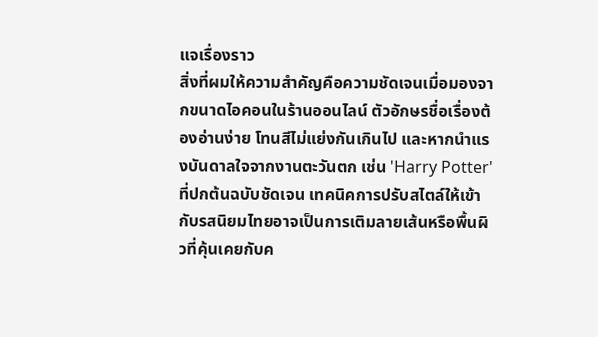แจเรื่องราว
สิ่งที่ผมให้ความสำคัญคือความชัดเจนเมื่อมองจากขนาดไอคอนในร้านออนไลน์ ตัวอักษรชื่อเรื่องต้องอ่านง่าย โทนสีไม่แย่งกันเกินไป และหากนำแรงบันดาลใจจากงานตะวันตก เช่น 'Harry Potter' ที่ปกต้นฉบับชัดเจน เทคนิคการปรับสไตล์ให้เข้ากับรสนิยมไทยอาจเป็นการเติมลายเส้นหรือพื้นผิวที่คุ้นเคยกับค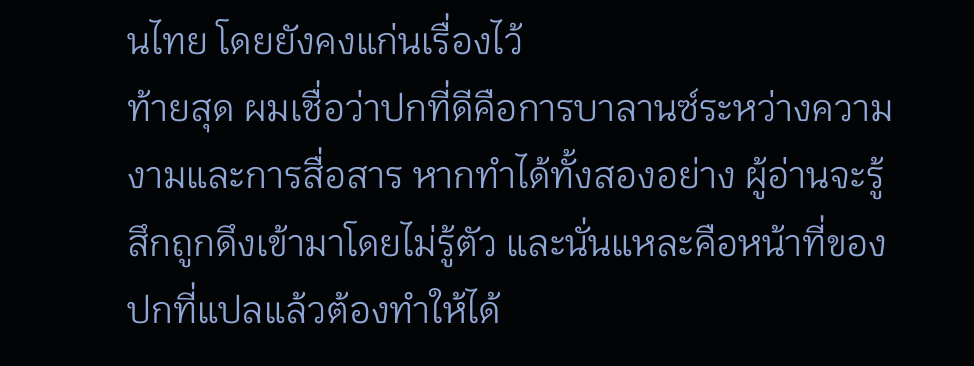นไทย โดยยังคงแก่นเรื่องไว้
ท้ายสุด ผมเชื่อว่าปกที่ดีคือการบาลานซ์ระหว่างความงามและการสื่อสาร หากทำได้ทั้งสองอย่าง ผู้อ่านจะรู้สึกถูกดึงเข้ามาโดยไม่รู้ตัว และนั่นแหละคือหน้าที่ของปกที่แปลแล้วต้องทำให้ได้